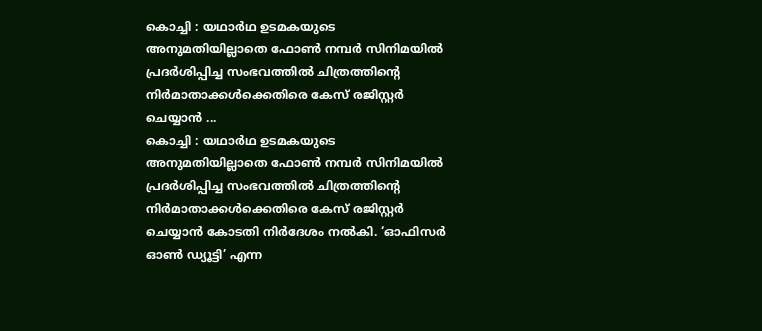കൊച്ചി : യഥാർഥ ഉടമകയുടെ അനുമതിയില്ലാതെ ഫോൺ നമ്പർ സിനിമയിൽ പ്രദർശിപ്പിച്ച സംഭവത്തിൽ ചിത്രത്തിന്റെ നിർമാതാക്കൾക്കെതിരെ കേസ് രജിസ്റ്റർ ചെയ്യാൻ ...
കൊച്ചി : യഥാർഥ ഉടമകയുടെ അനുമതിയില്ലാതെ ഫോൺ നമ്പർ സിനിമയിൽ പ്രദർശിപ്പിച്ച സംഭവത്തിൽ ചിത്രത്തിന്റെ നിർമാതാക്കൾക്കെതിരെ കേസ് രജിസ്റ്റർ ചെയ്യാൻ കോടതി നിർദേശം നൽകി. ‘ഓഫിസർ ഓൺ ഡ്യൂട്ടി’ എന്ന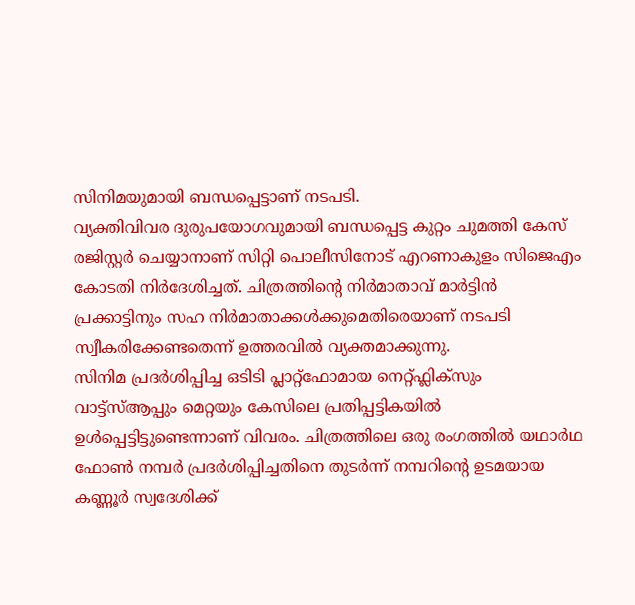സിനിമയുമായി ബന്ധപ്പെട്ടാണ് നടപടി.
വ്യക്തിവിവര ദുരുപയോഗവുമായി ബന്ധപ്പെട്ട കുറ്റം ചുമത്തി കേസ് രജിസ്റ്റർ ചെയ്യാനാണ് സിറ്റി പൊലീസിനോട് എറണാകുളം സിജെഎം കോടതി നിർദേശിച്ചത്. ചിത്രത്തിന്റെ നിർമാതാവ് മാർട്ടിൻ പ്രക്കാട്ടിനും സഹ നിർമാതാക്കൾക്കുമെതിരെയാണ് നടപടി സ്വീകരിക്കേണ്ടതെന്ന് ഉത്തരവിൽ വ്യക്തമാക്കുന്നു.
സിനിമ പ്രദർശിപ്പിച്ച ഒടിടി പ്ലാറ്റ്ഫോമായ നെറ്റ്ഫ്ലിക്സും വാട്ട്സ്ആപ്പും മെറ്റയും കേസിലെ പ്രതിപ്പട്ടികയിൽ ഉൾപ്പെട്ടിട്ടുണ്ടെന്നാണ് വിവരം. ചിത്രത്തിലെ ഒരു രംഗത്തിൽ യഥാർഥ ഫോൺ നമ്പർ പ്രദർശിപ്പിച്ചതിനെ തുടർന്ന് നമ്പറിന്റെ ഉടമയായ കണ്ണൂർ സ്വദേശിക്ക്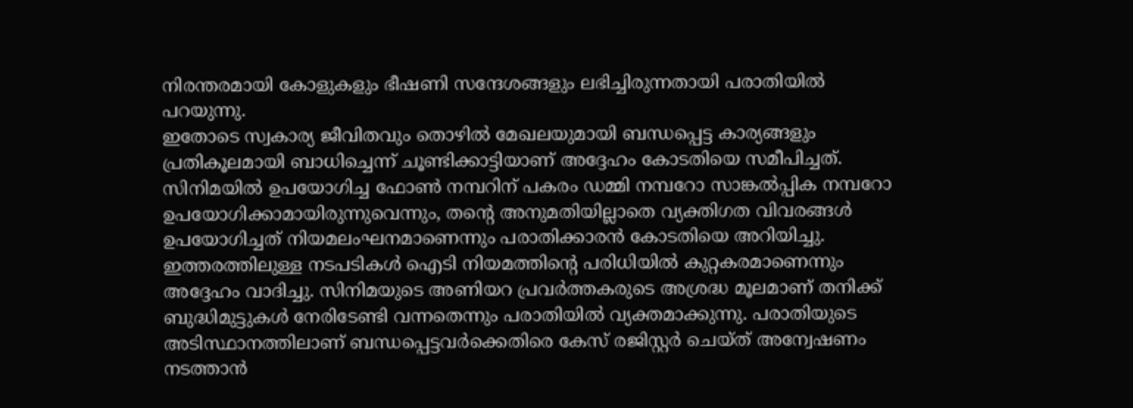നിരന്തരമായി കോളുകളും ഭീഷണി സന്ദേശങ്ങളും ലഭിച്ചിരുന്നതായി പരാതിയിൽ പറയുന്നു.
ഇതോടെ സ്വകാര്യ ജീവിതവും തൊഴിൽ മേഖലയുമായി ബന്ധപ്പെട്ട കാര്യങ്ങളും പ്രതികൂലമായി ബാധിച്ചെന്ന് ചൂണ്ടിക്കാട്ടിയാണ് അദ്ദേഹം കോടതിയെ സമീപിച്ചത്. സിനിമയിൽ ഉപയോഗിച്ച ഫോൺ നമ്പറിന് പകരം ഡമ്മി നമ്പറോ സാങ്കൽപ്പിക നമ്പറോ ഉപയോഗിക്കാമായിരുന്നുവെന്നും, തന്റെ അനുമതിയില്ലാതെ വ്യക്തിഗത വിവരങ്ങൾ ഉപയോഗിച്ചത് നിയമലംഘനമാണെന്നും പരാതിക്കാരൻ കോടതിയെ അറിയിച്ചു.
ഇത്തരത്തിലുള്ള നടപടികൾ ഐടി നിയമത്തിന്റെ പരിധിയിൽ കുറ്റകരമാണെന്നും അദ്ദേഹം വാദിച്ചു. സിനിമയുടെ അണിയറ പ്രവർത്തകരുടെ അശ്രദ്ധ മൂലമാണ് തനിക്ക് ബുദ്ധിമുട്ടുകൾ നേരിടേണ്ടി വന്നതെന്നും പരാതിയിൽ വ്യക്തമാക്കുന്നു. പരാതിയുടെ അടിസ്ഥാനത്തിലാണ് ബന്ധപ്പെട്ടവർക്കെതിരെ കേസ് രജിസ്റ്റർ ചെയ്ത് അന്വേഷണം നടത്താൻ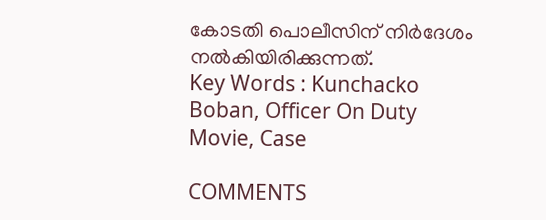കോടതി പൊലീസിന് നിർദേശം നൽകിയിരിക്കുന്നത്.
Key Words : Kunchacko Boban, Officer On Duty Movie, Case

COMMENTS